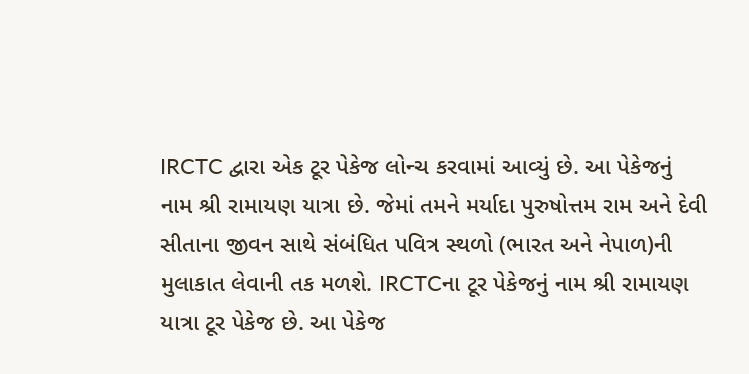IRCTC દ્વારા એક ટૂર પેકેજ લોન્ચ કરવામાં આવ્યું છે. આ પેકેજનું નામ શ્રી રામાયણ યાત્રા છે. જેમાં તમને મર્યાદા પુરુષોત્તમ રામ અને દેવી સીતાના જીવન સાથે સંબંધિત પવિત્ર સ્થળો (ભારત અને નેપાળ)ની મુલાકાત લેવાની તક મળશે. IRCTCના ટૂર પેકેજનું નામ શ્રી રામાયણ યાત્રા ટૂર પેકેજ છે. આ પેકેજ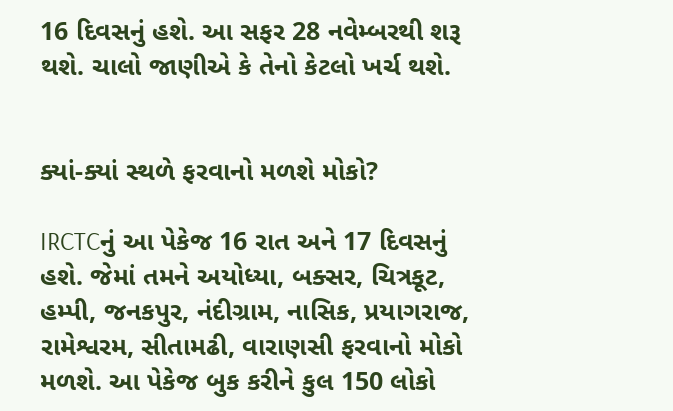16 દિવસનું હશે. આ સફર 28 નવેમ્બરથી શરૂ થશે. ચાલો જાણીએ કે તેનો કેટલો ખર્ચ થશે.


ક્યાં-ક્યાં સ્થળે ફરવાનો મળશે મોકો?

IRCTCનું આ પેકેજ 16 રાત અને 17 દિવસનું હશે. જેમાં તમને અયોધ્યા, બક્સર, ચિત્રકૂટ, હમ્પી, જનકપુર, નંદીગ્રામ, નાસિક, પ્રયાગરાજ, રામેશ્વરમ, સીતામઢી, વારાણસી ફરવાનો મોકો મળશે. આ પેકેજ બુક કરીને કુલ 150 લોકો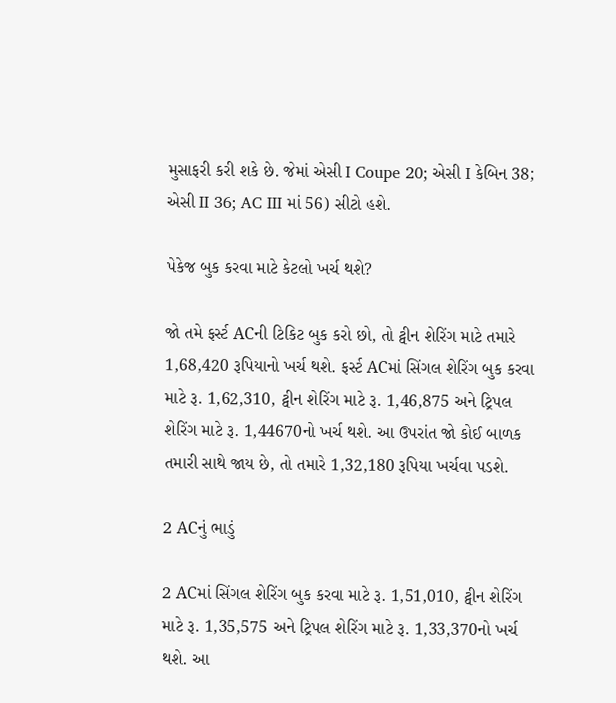મુસાફરી કરી શકે છે. જેમાં એસી I Coupe 20; એસી I કેબિન 38; એસી II 36; AC III માં 56) સીટો હશે.

પેકેજ બુક કરવા માટે કેટલો ખર્ચ થશે?

જો તમે ફર્સ્ટ ACની ટિકિટ બુક કરો છો, તો ટ્વીન શેરિંગ માટે તમારે 1,68,420 રૂપિયાનો ખર્ચ થશે. ફર્સ્ટ ACમાં સિંગલ શેરિંગ બુક કરવા માટે રૂ. 1,62,310, ટ્વીન શેરિંગ માટે રૂ. 1,46,875 અને ટ્રિપલ શેરિંગ માટે રૂ. 1,44670નો ખર્ચ થશે. આ ઉપરાંત જો કોઈ બાળક તમારી સાથે જાય છે, તો તમારે 1,32,180 રૂપિયા ખર્ચવા પડશે.

2 ACનું ભાડું

2 ACમાં સિંગલ શેરિંગ બુક કરવા માટે રૂ. 1,51,010, ટ્વીન શેરિંગ માટે રૂ. 1,35,575 અને ટ્રિપલ શેરિંગ માટે રૂ. 1,33,370નો ખર્ચ થશે. આ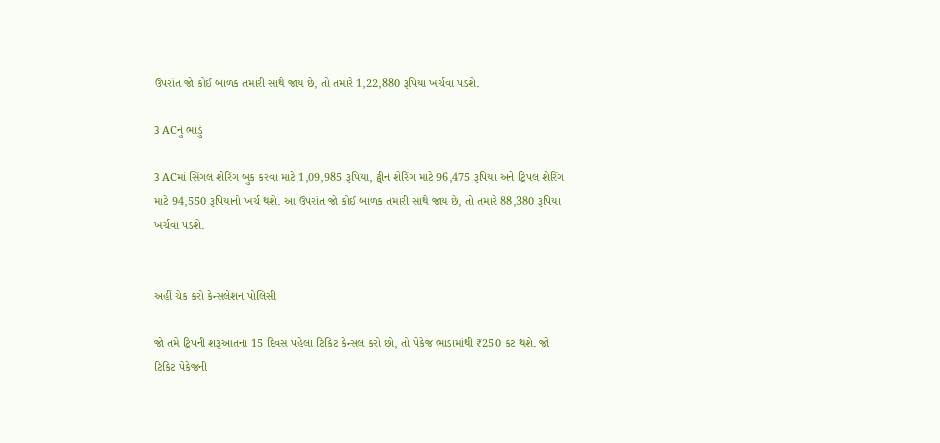ઉપરાંત જો કોઈ બાળક તમારી સાથે જાય છે, તો તમારે 1,22,880 રૂપિયા ખર્ચવા પડશે.

3 ACનું ભાડું

3 ACમાં સિંગલ શેરિંગ બુક કરવા માટે 1,09,985 રૂપિયા, ટ્વીન શેરિંગ માટે 96,475 રૂપિયા અને ટ્રિપલ શેરિંગ માટે 94,550 રૂપિયાનો ખર્ચ થશે. આ ઉપરાંત જો કોઈ બાળક તમારી સાથે જાય છે, તો તમારે 88,380 રૂપિયા ખર્ચવા પડશે.


અહીં ચેક કરો કેન્સલેશન પોલિસી

જો તમે ટ્રિપની શરૂઆતના 15 દિવસ પહેલા ટિકિટ કેન્સલ કરો છો, તો પેકેજ ભાડામાંથી ₹250 કટ થશે. જો ટિકિટ પેકેજની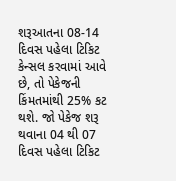શરૂઆતના 08-14 દિવસ પહેલા ટિકિટ કેન્સલ કરવામાં આવે છે, તો પેકેજની કિંમતમાંથી 25% કટ થશે. જો પેકેજ શરૂ થવાના 04 થી 07 દિવસ પહેલા ટિકિટ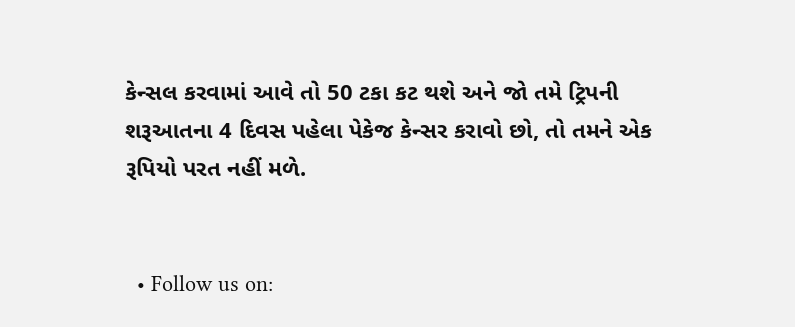કેન્સલ કરવામાં આવે તો 50 ટકા કટ થશે અને જો તમે ટ્રિપની શરૂઆતના 4 દિવસ પહેલા પેકેજ કેન્સર કરાવો છો, તો તમને એક રૂપિયો પરત નહીં મળે.


  • Follow us on: